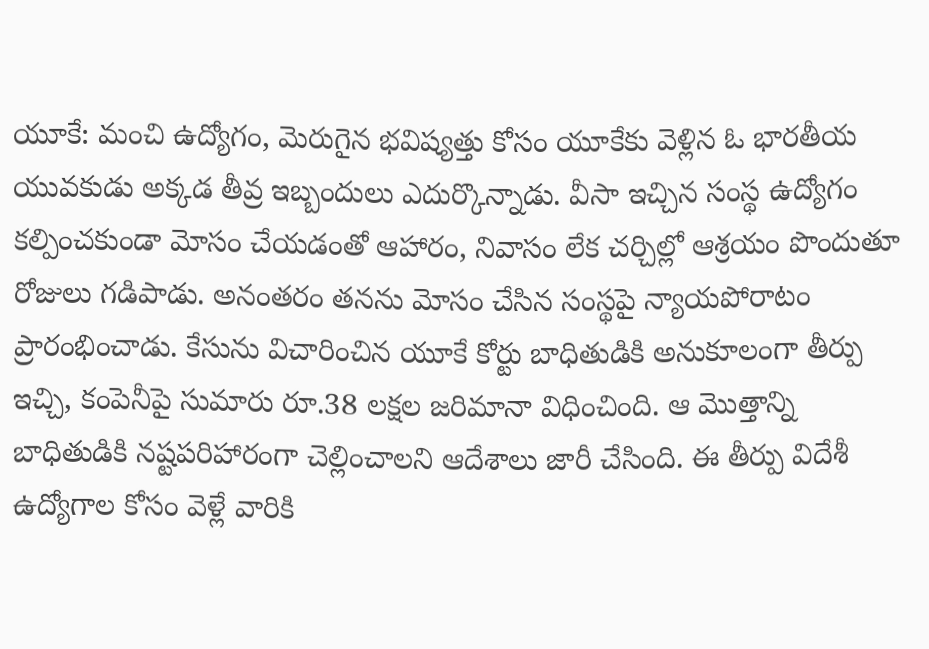యూకే: మంచి ఉద్యోగం, మెరుగైన భవిష్యత్తు కోసం యూకేకు వెళ్లిన ఓ భారతీయ యువకుడు అక్కడ తీవ్ర ఇబ్బందులు ఎదుర్కొన్నాడు. వీసా ఇచ్చిన సంస్థ ఉద్యోగం కల్పించకుండా మోసం చేయడంతో ఆహారం, నివాసం లేక చర్చిల్లో ఆశ్రయం పొందుతూ రోజులు గడిపాడు. అనంతరం తనను మోసం చేసిన సంస్థపై న్యాయపోరాటం ప్రారంభించాడు. కేసును విచారించిన యూకే కోర్టు బాధితుడికి అనుకూలంగా తీర్పు ఇచ్చి, కంపెనీపై సుమారు రూ.38 లక్షల జరిమానా విధించింది. ఆ మొత్తాన్ని బాధితుడికి నష్టపరిహారంగా చెల్లించాలని ఆదేశాలు జారీ చేసింది. ఈ తీర్పు విదేశీ ఉద్యోగాల కోసం వెళ్లే వారికి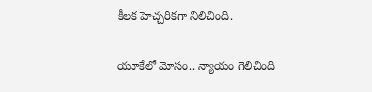కీలక హెచ్చరికగా నిలిచింది.

యూకేలో మోసం.. న్యాయం గెలిచింది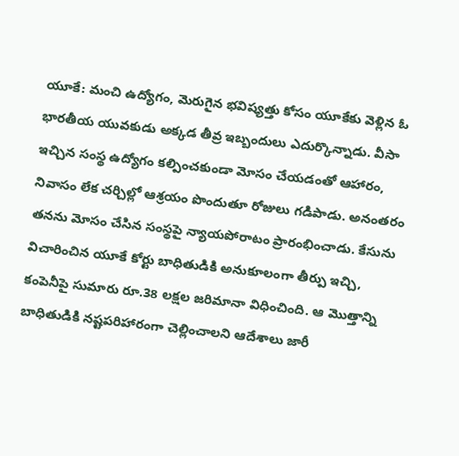యూకే: మంచి ఉద్యోగం, మెరుగైన భవిష్యత్తు కోసం యూకేకు వెళ్లిన ఓ భారతీయ యువకుడు అక్కడ తీవ్ర ఇబ్బందులు ఎదుర్కొన్నాడు. వీసా ఇచ్చిన సంస్థ ఉద్యోగం కల్పించకుండా మోసం చేయడంతో ఆహారం, నివాసం లేక చర్చిల్లో ఆశ్రయం పొందుతూ రోజులు గడిపాడు. అనంతరం తనను మోసం చేసిన సంస్థపై న్యాయపోరాటం ప్రారంభించాడు. కేసును విచారించిన యూకే కోర్టు బాధితుడికి అనుకూలంగా తీర్పు ఇచ్చి, కంపెనీపై సుమారు రూ.38 లక్షల జరిమానా విధించింది. ఆ మొత్తాన్ని బాధితుడికి నష్టపరిహారంగా చెల్లించాలని ఆదేశాలు జారీ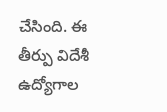చేసింది. ఈ తీర్పు విదేశీ ఉద్యోగాల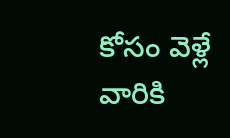కోసం వెళ్లే వారికి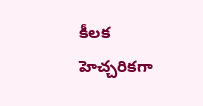కీలక హెచ్చరికగా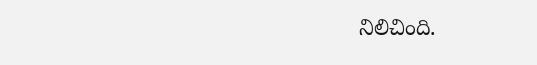నిలిచింది.